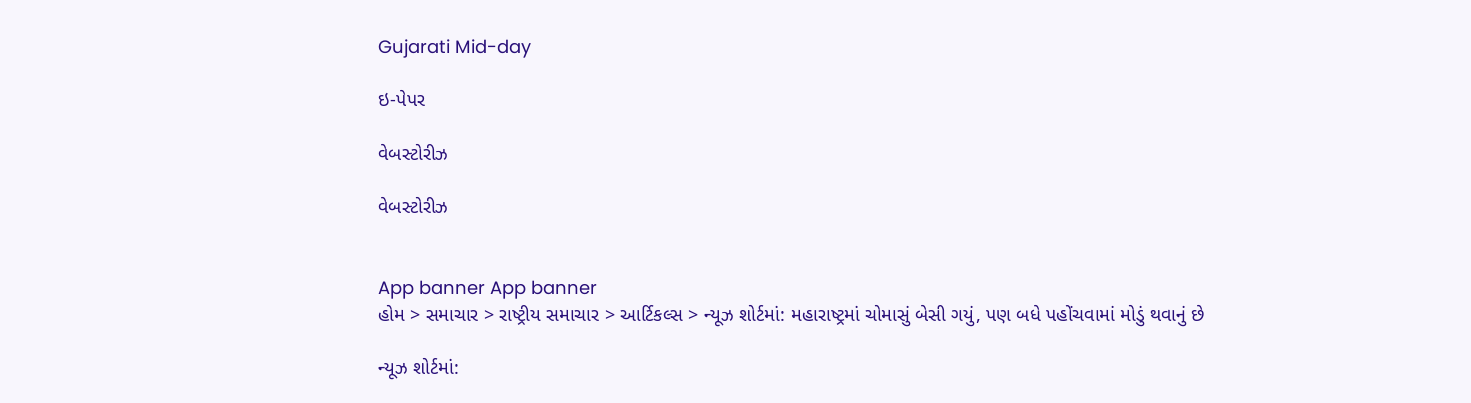Gujarati Mid-day

ઇ-પેપર

વેબસ્ટોરીઝ

વેબસ્ટોરીઝ


App banner App banner
હોમ > સમાચાર > રાષ્ટ્રીય સમાચાર > આર્ટિકલ્સ > ન્યૂઝ શોર્ટમાં: મહારાષ્ટ્રમાં ચોમાસું બેસી ગયું, પણ બધે પહોંચવામાં મોડું થવાનું છે

ન્યૂઝ શોર્ટમાં: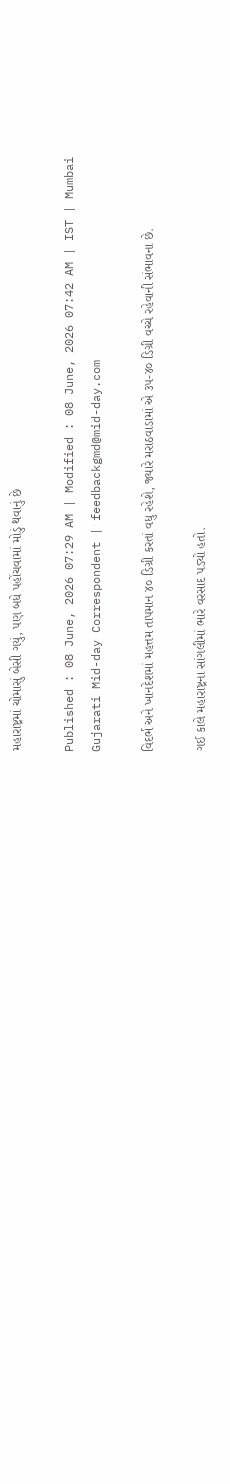મહારાષ્ટ્રમાં ચોમાસું બેસી ગયું, પણ બધે પહોંચવામાં મોડું થવાનું છે

Published : 08 June, 2026 07:29 AM | Modified : 08 June, 2026 07:42 AM | IST | Mumbai
Gujarati Mid-day Correspondent | feedbackgmd@mid-day.com

વિદર્ભ અને ખાનદેશમાં મહત્તમ તાપમાન ૪૦ ડિગ્રી કરતાં વધુ રહેશે, જ્યારે મરાઠવાડામાં એ ૩૫-૪૦ ડિગ્રી વચ્ચે રહેવાની સંભાવના છે.

ગઈ કાલે મહારાષ્ટ્રના સાંગલીમાં ભારે વરસાદ પડ્યો હતો.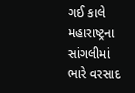ગઈ કાલે મહારાષ્ટ્રના સાંગલીમાં ભારે વરસાદ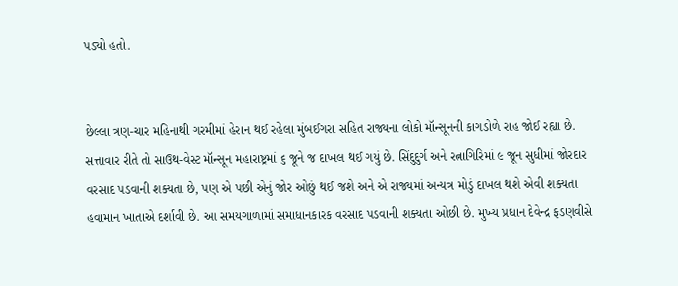પડ્યો હતો.


છેલ્લા ત્રણ-ચાર મહિનાથી ગરમીમાં હેરાન થઈ રહેલા મુંબઈગરા સહિત રાજ્યના લોકો મૉન્સૂનની કાગડોળે રાહ જોઈ રહ્યા છે. સત્તાવાર રીતે તો સાઉથ-વેસ્ટ મૉન્સૂન મહારાષ્ટ્રમાં ૬ જૂને જ દાખલ થઈ ગયું છે. સિંદુદુર્ગ અને રત્નાગિરિમાં ૯ જૂન સુધીમાં જોરદાર વરસાદ પડવાની શક્યતા છે, પણ એ પછી એનું જોર ઓછું થઈ જશે અને એ રાજ્યમાં અન્યત્ર મોડું દાખલ થશે એવી શક્યતા હવામાન ખાતાએ દર્શાવી છે. આ સમયગાળામાં સમાધાનકારક વરસાદ પડવાની શક્યતા ઓછી છે. મુખ્ય પ્રધાન દેવેન્દ્ર ફડણવીસે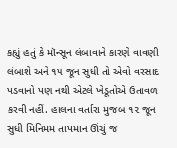કહ્યું હતું કે મૉન્સૂન લંબાવાને કારણે વાવણી લંબાશે અને ૧૫ જૂન સુધી તો એવો વરસાદ પડવાનો પણ નથી એટલે ખેડૂતોએ ઉતાવળ કરવી નહીં. હાલના વર્તારા મુજબ ૧૨ જૂન સુધી મિનિમમ તાપમાન ઊંચું જ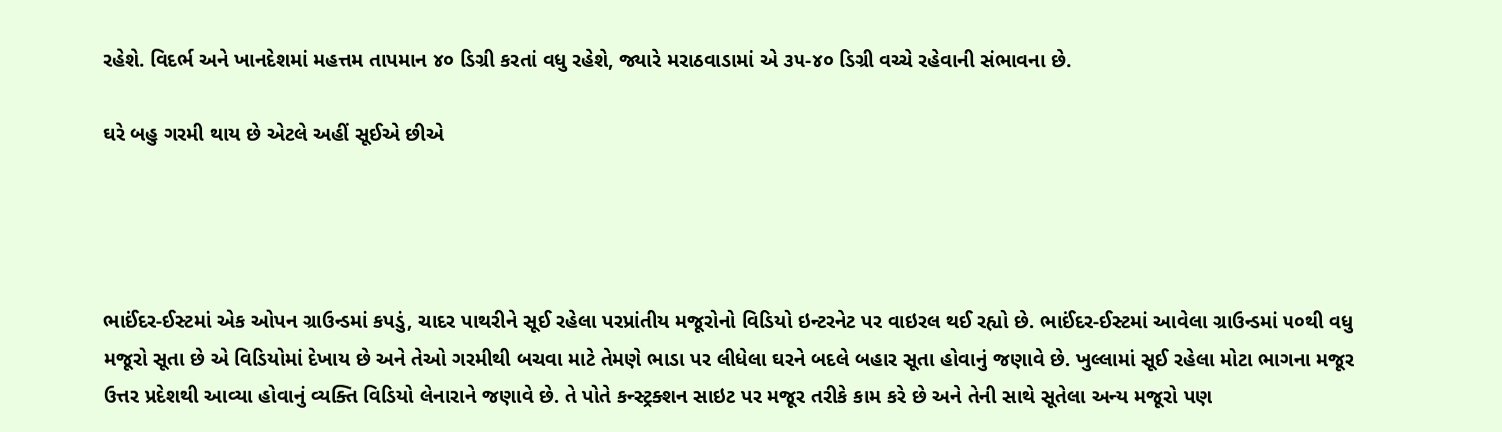રહેશે. વિદર્ભ અને ખાનદેશમાં મહત્તમ તાપમાન ૪૦ ડિગ્રી કરતાં વધુ રહેશે, જ્યારે મરાઠવાડામાં એ ૩૫-૪૦ ડિગ્રી વચ્ચે રહેવાની સંભાવના છે.

ઘરે બહુ ગરમી થાય છે એટલે અહીં સૂઈએ છીએ




ભાઈંદર-ઈસ્ટમાં એક ઓપન ગ્રાઉન્ડમાં કપડું, ચાદર પાથરીને સૂઈ રહેલા પરપ્રાંતીય મજૂરોનો ‌વિડિયો ઇન્ટરનેટ પર વાઇરલ થઈ રહ્યો છે. ભાઈંદર-ઈસ્ટમાં આવેલા ગ્રાઉન્ડમાં ૫૦થી વધુ મજૂરો સૂતા છે એ વિડિયોમાં દેખાય છે અને તેઓ ગરમીથી બચવા માટે તેમણે ભાડા પર લીધેલા ઘરને બદલે બહાર સૂતા હોવાનું જણાવે છે. ખુલ્લામાં સૂઈ રહેલા મોટા ભાગના મજૂર ઉત્તર પ્રદેશથી આવ્યા હોવાનું વ્યક્તિ વિડિયો લેનારાને જણાવે છે. તે પોતે કન્સ્ટ્રક્શન સાઇટ પર મજૂર તરીકે કામ કરે છે અને તેની સાથે સૂતેલા અન્ય મજૂરો પણ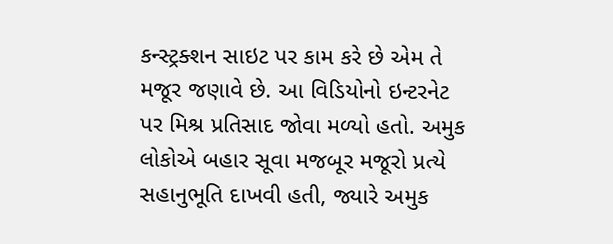કન્સ્ટ્રક્શન સાઇટ પર કામ કરે છે એમ તે મજૂર જણાવે છે. આ વિડિયોનો ઇન્ટરનેટ પર મિશ્ર પ્રતિસાદ જોવા મળ્યો હતો. અમુક લોકોએ બહાર સૂવા મજબૂર મજૂરો પ્રત્યે સહાનુભૂતિ દાખવી હતી, જ્યારે અમુક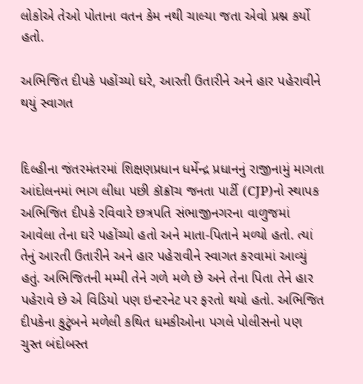લોકોએ તેઓ પોતાના વતન કેમ નથી ચાલ્યા જતા એવો પ્રશ્ન કર્યો હતો.

અભિજિત દીપકે પહોંચ્યો ઘરે, આરતી ઉતારીને અને હાર પહેરાવીને થયું સ્વાગત


દિલ્હીના જંતરમંતરમાં શિક્ષણપ્રધાન ધર્મેન્દ્ર પ્રધાનનું રાજીનામું માગતા આંદોલનમાં ભાગ લીધા પછી કૉક્રૉચ જનતા પાર્ટી (CJP)નો સ્થાપક અભિજિત દીપકે રવિવારે છત્રપતિ સંભાજીનગરના વાળુજમાં આવેલા તેના ઘરે પહોંચ્યો હતો અને માતા-પિતાને મળ્યો હતો. ત્યાં તેનું આરતી ઉતારીને અને હાર પહેરાવીને સ્વાગત કરવામાં આવ્યું હતું. અભિજિતની મમ્મી તેને ગળે મળે છે અને તેના પિતા તેને હાર પહેરાવે છે એ વિડિયો પણ ઇન્ટરનેટ પર ફરતો થયો હતો. અભિજિત દીપકેના કુટુંબને મળેલી કથિત ધમકીઓના પગલે પોલીસનો પણ ચુસ્ત બંદોબસ્ત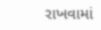રાખવામાં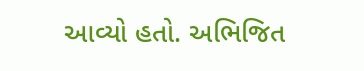આવ્યો હતો. અભિજિત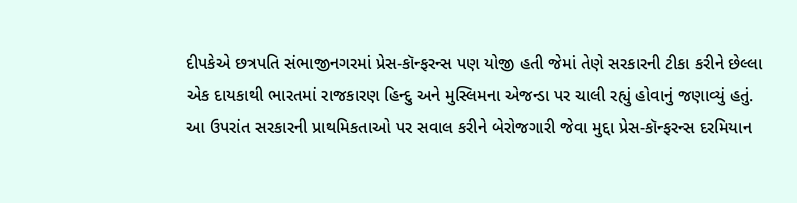દીપકેએ છત્રપતિ સંભાજીનગરમાં પ્રેસ-કૉન્ફરન્સ પણ યોજી હતી જેમાં તેણે સરકારની ટીકા કરીને છેલ્લા એક દાયકાથી ભારતમાં રાજકારણ હિન્દુ અને મુસ્લિમના એજન્ડા પર ચાલી રહ્યું હોવાનું જણાવ્યું હતું. આ ઉપરાંત સરકારની પ્રાથમિકતાઓ પર સવાલ કરીને બેરોજગારી જેવા મુદ્દા પ્રેસ-કૉન્ફરન્સ દરમિયાન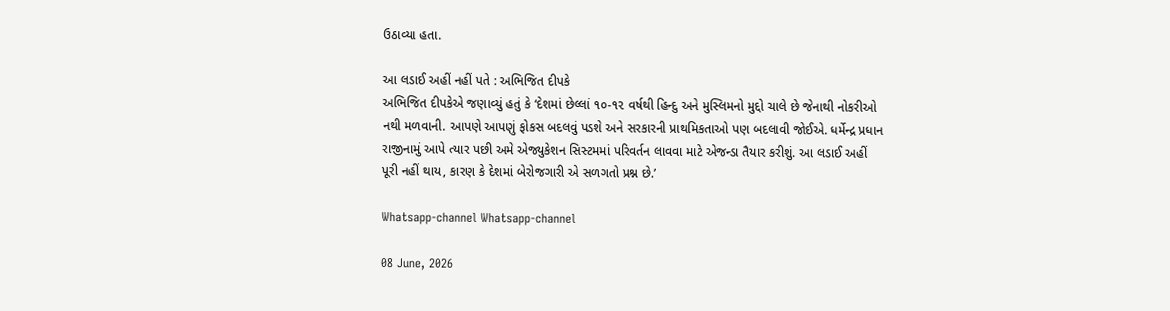ઉઠાવ્યા હતા.

આ લડાઈ અહીં નહીં પતે : અભિજિત દીપકે
અભિજિત દીપકેએ જણાવ્યું હતું કે ‘દેશમાં છેલ્લાં ૧૦-૧૨ વર્ષથી હિન્દુ અને મુસ્લિમનો મુદ્દો ચાલે છે જેનાથી નોકરીઓ નથી મળવાની. આપણે આપણું ફોકસ બદલવું પડશે અને સરકારની પ્રાથમિકતાઓ પણ બદલાવી જોઈએ. ધર્મેન્દ્ર પ્રધાન રાજીનામું આપે ત્યાર પછી અમે એજ્યુકેશન સિસ્ટમમાં પરિવર્તન લાવવા માટે એજન્ડા તૈયાર કરીશું. આ લડાઈ અહીં પૂરી નહીં થાય, કારણ કે દેશમાં બેરોજગારી એ સળગતો પ્રશ્ન છે.’

Whatsapp-channel Whatsapp-channel

08 June, 2026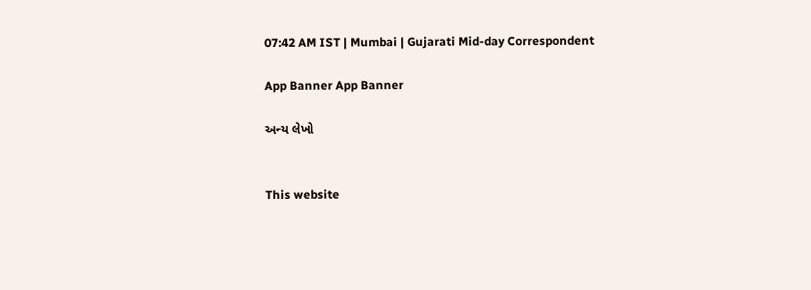07:42 AM IST | Mumbai | Gujarati Mid-day Correspondent

App Banner App Banner

અન્ય લેખો


This website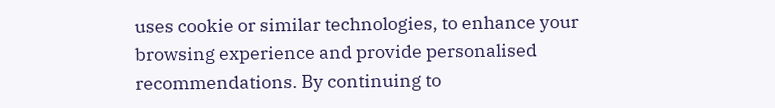uses cookie or similar technologies, to enhance your browsing experience and provide personalised recommendations. By continuing to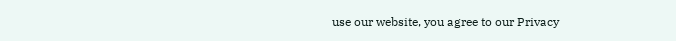use our website, you agree to our Privacy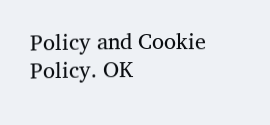Policy and Cookie Policy. OK